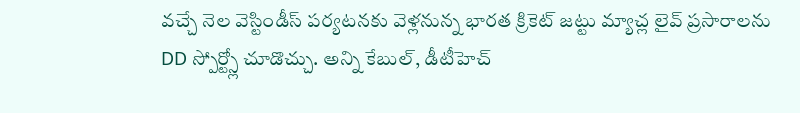వచ్చే నెల వెస్టిండీస్ పర్యటనకు వెళ్లనున్న భారత క్రికెట్ జట్టు మ్యాచ్ల లైవ్ ప్రసారాలను DD స్పోర్ట్స్లో చూడొచ్చు. అన్ని కేబుల్, డీటీహెచ్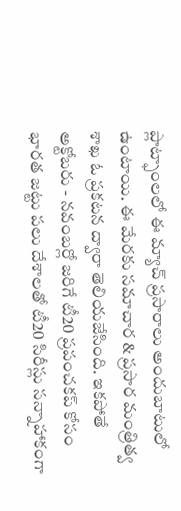ప్లాట్ఫాంలలో ఈ మ్యాచ్ ప్రసారాలు అందుబాటులో ఉంటాయి. ఈ మేరకు సమాచార & ప్రసార మంత్రిత్వ శాఖ ఓ ప్రకటన ద్వారా తెలియజేసింది. ఇకపోతే అక్టోబరు - నవంబర్లో జరిగే టీ20 ప్రపంచకప్ కోసం భారత జట్టు పలు దేశాలతో టీ20 సిరీస్లు సన్నాహాకంగా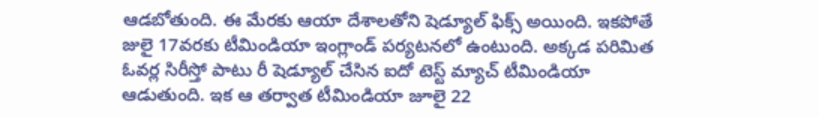ఆడబోతుంది. ఈ మేరకు ఆయా దేశాలతోని షెడ్యూల్ ఫిక్స్ అయింది. ఇకపోతే జులై 17వరకు టీమిండియా ఇంగ్లాండ్ పర్యటనలో ఉంటుంది. అక్కడ పరిమిత ఓవర్ల సిరీస్తో పాటు రీ షెడ్యూల్ చేసిన ఐదో టెస్ట్ మ్యాచ్ టీమిండియా ఆడుతుంది. ఇక ఆ తర్వాత టీమిండియా జూలై 22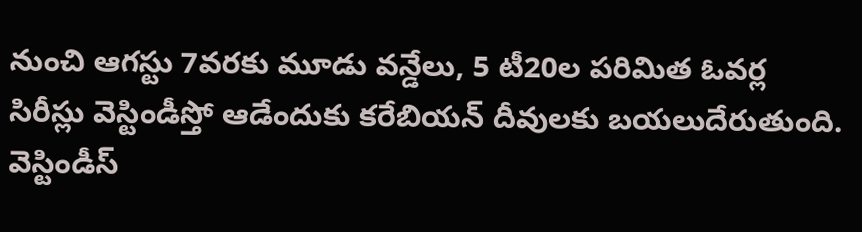నుంచి ఆగస్టు 7వరకు మూడు వన్డేలు, 5 టీ20ల పరిమిత ఓవర్ల సిరీస్లు వెస్టిండీస్తో ఆడేందుకు కరేబియన్ దీవులకు బయలుదేరుతుంది.
వెస్టిండీస్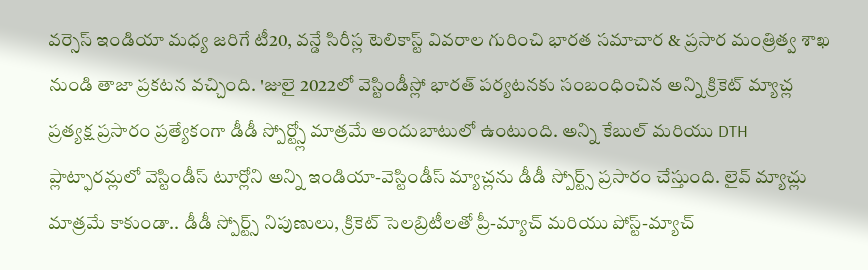వర్సెస్ ఇండియా మధ్య జరిగే టీ20, వన్డే సిరీస్ల టెలికాస్ట్ వివరాల గురించి భారత సమాచార & ప్రసార మంత్రిత్వ శాఖ నుండి తాజా ప్రకటన వచ్చింది. 'జులై 2022లో వెస్టిండీస్లో భారత్ పర్యటనకు సంబంధించిన అన్ని క్రికెట్ మ్యాచ్ల ప్రత్యక్ష ప్రసారం ప్రత్యేకంగా డీడీ స్పోర్ట్స్లో మాత్రమే అందుబాటులో ఉంటుంది. అన్ని కేబుల్ మరియు DTH ప్లాట్ఫారమ్లలో వెస్టిండీస్ టూర్లోని అన్ని ఇండియా-వెస్టిండీస్ మ్యాచ్లను డీడీ స్పోర్ట్స్ ప్రసారం చేస్తుంది. లైవ్ మ్యాచ్లు మాత్రమే కాకుండా.. డీడీ స్పోర్ట్స్ నిపుణులు, క్రికెట్ సెలబ్రిటీలతో ప్రీ-మ్యాచ్ మరియు పోస్ట్-మ్యాచ్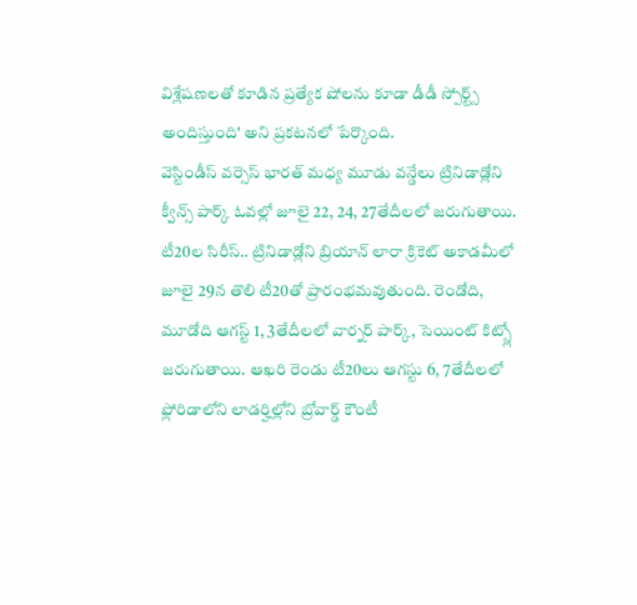విశ్లేషణలతో కూడిన ప్రత్యేక షోలను కూడా డీడీ స్పోర్ట్స్ అందిస్తుంది' అని ప్రకటనలో పేర్కొంది.
వెస్టిండీస్ వర్సెస్ భారత్ మధ్య మూడు వన్డేలు ట్రినిడాడ్లోని క్వీన్స్ పార్క్ ఓవల్లో జూలై 22, 24, 27తేదీలలో జరుగుతాయి. టీ20ల సిరీస్.. ట్రినిడాడ్లోని బ్రియాన్ లారా క్రికెట్ అకాడమీలో జూలై 29న తొలి టీ20తో ప్రారంభమవుతుంది. రెండోది, మూడోది ఆగస్ట్ 1, 3తేదీలలో వార్నర్ పార్క్, సెయింట్ కిట్స్లో జరుగుతాయి. ఆఖరి రెండు టీ20లు ఆగస్టు 6, 7తేదీలలో ఫ్లోరిడాలోని లాడర్హిల్లోని బ్రోవార్డ్ కౌంటీ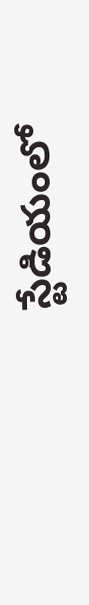స్టేడియంలో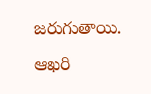జరుగుతాయి. ఆఖరి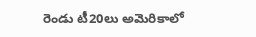రెండు టీ20లు అమెరికాలో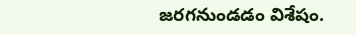జరగనుండడం విశేషం.